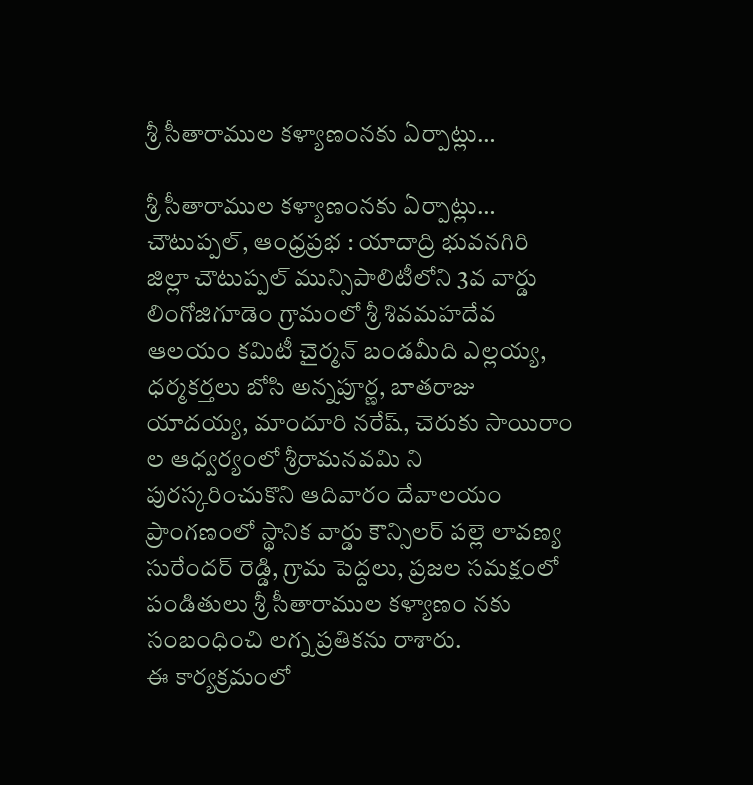శ్రీ సీతారాముల కళ్యాణంనకు ఏర్పాట్లు…

శ్రీ సీతారాముల కళ్యాణంనకు ఏర్పాట్లు…
చౌటుప్పల్, ఆంధ్రప్రభ : యాదాద్రి భువనగిరి జిల్లా చౌటుప్పల్ మున్సిపాలిటీలోని 3వ వార్డు లింగోజిగూడెం గ్రామంలో శ్రీ శివమహదేవ ఆలయం కమిటీ చైర్మన్ బండమీది ఎల్లయ్య, ధర్మకర్తలు బోసి అన్నపూర్ణ, బాతరాజు యాదయ్య, మాందూరి నరేష్, చెరుకు సాయిరాం ల ఆధ్వర్యంలో శ్రీరామనవమి ని పురస్కరించుకొని ఆదివారం దేవాలయం ప్రాంగణంలో స్థానిక వార్డు కౌన్సిలర్ పల్లె లావణ్య సురేందర్ రెడ్డి, గ్రామ పెద్దలు, ప్రజల సమక్షంలో పండితులు శ్రీ సీతారాముల కళ్యాణం నకు సంబంధించి లగ్న ప్రతికను రాశారు.
ఈ కార్యక్రమంలో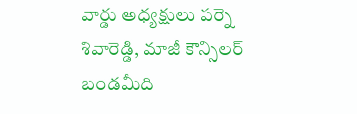వార్డు అధ్యక్షులు పర్నె శివారెడ్డి, మాజీ కౌన్సిలర్ బండమీది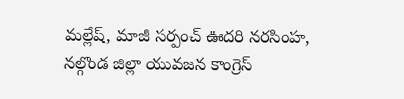మల్లేష్, మాజీ సర్పంచ్ ఊదరి నరసింహ, నల్గొండ జిల్లా యువజన కాంగ్రెస్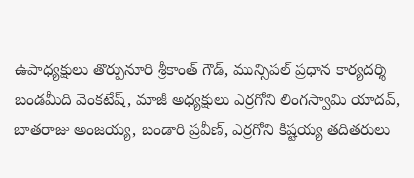ఉపాధ్యక్షులు తొర్పునూరి శ్రీకాంత్ గౌడ్, మున్సిపల్ ప్రధాన కార్యదర్శి బండమీది వెంకటేష్, మాజీ అధ్యక్షులు ఎర్రగోని లింగస్వామి యాదవ్, బాతరాజు అంజయ్య, బండారి ప్రవీణ్, ఎర్రగోని కిష్టయ్య తదితరులు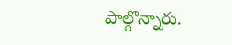పాల్గొన్నారు.